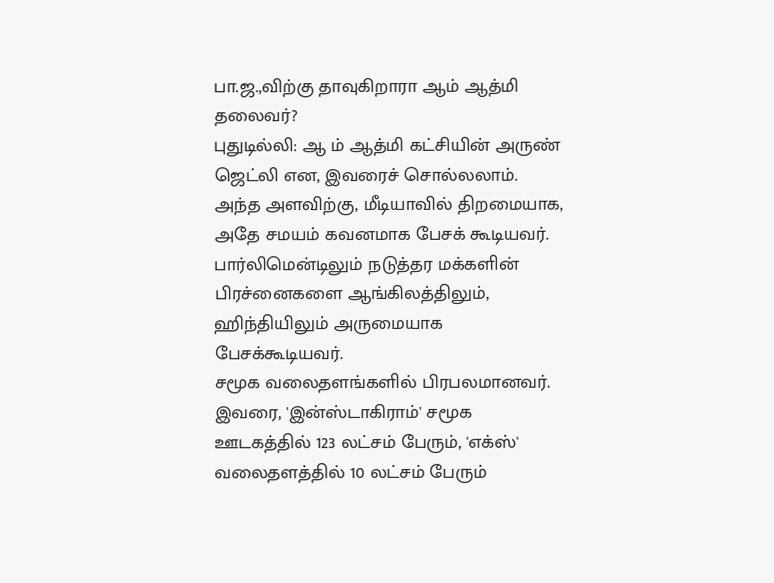பா.ஜ.,விற்கு தாவுகிறாரா ஆம் ஆத்மி தலைவர்?
புதுடில்லி: ஆ ம் ஆத்மி கட்சியின் அருண் ஜெட்லி என, இவரைச் சொல்லலாம். அந்த அளவிற்கு, மீடியாவில் திறமையாக, அதே சமயம் கவனமாக பேசக் கூடியவர். பார்லிமென்டிலும் நடுத்தர மக்களின் பிரச்னைகளை ஆங்கிலத்திலும், ஹிந்தியிலும் அருமையாக பேசக்கூடியவர்.
சமூக வலைதளங்களில் பிரபலமானவர். இவரை, 'இன்ஸ்டாகிராம்' சமூக ஊடகத்தில் 123 லட்சம் பேரும், 'எக்ஸ்' வலைதளத்தில் 10 லட்சம் பேரும்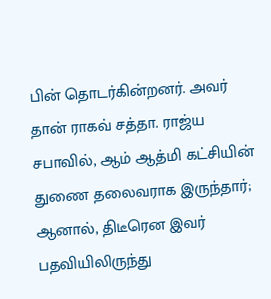பின் தொடர்கின்றனர். அவர் தான் ராகவ் சத்தா. ராஜ்ய சபாவில், ஆம் ஆத்மி கட்சியின் துணை தலைவராக இருந்தார்; ஆனால், திடீரென இவர் பதவியிலிருந்து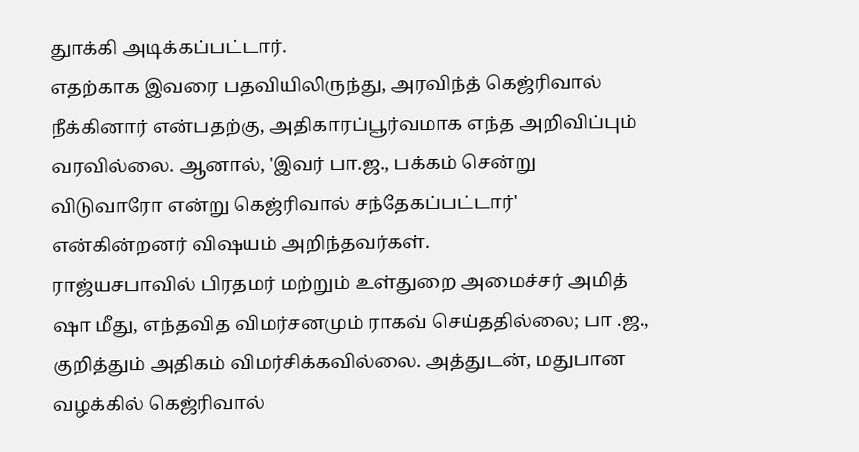துாக்கி அடிக்கப்பட்டார்.
எதற்காக இவரை பதவியிலிருந்து, அரவிந்த் கெஜ்ரிவால் நீக்கினார் என்பதற்கு, அதிகாரப்பூர்வமாக எந்த அறிவிப்பும் வரவில்லை. ஆனால், 'இவர் பா.ஜ., பக்கம் சென்று விடுவாரோ என்று கெஜ்ரிவால் சந்தேகப்பட்டார்' என்கின்றனர் விஷயம் அறிந்தவர்கள்.
ராஜ்யசபாவில் பிரதமர் மற்றும் உள்துறை அமைச்சர் அமித் ஷா மீது, எந்தவித விமர்சனமும் ராகவ் செய்ததில்லை; பா .ஜ., குறித்தும் அதிகம் விமர்சிக்கவில்லை. அத்துடன், மதுபான வழக்கில் கெஜ்ரிவால்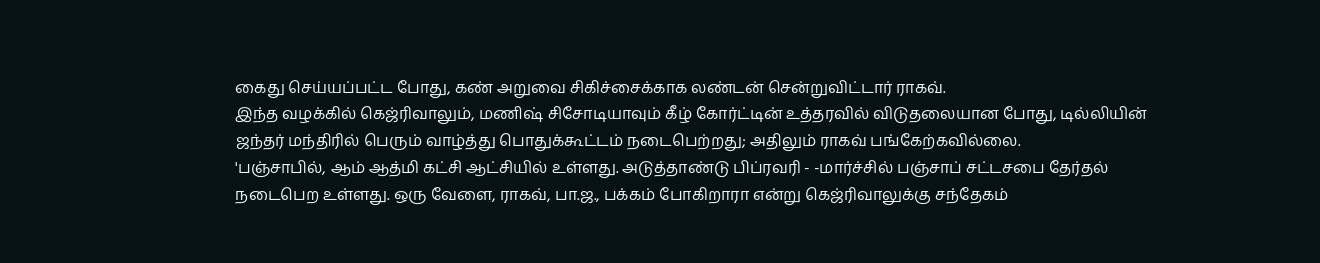கைது செய்யப்பட்ட போது, கண் அறுவை சிகிச்சைக்காக லண்டன் சென்றுவிட்டார் ராகவ்.
இந்த வழக்கில் கெஜ்ரிவாலும், மணிஷ் சிசோடியாவும் கீழ் கோர்ட்டின் உத்தரவில் விடுதலையான போது, டில்லியின் ஜந்தர் மந்திரில் பெரும் வாழ்த்து பொதுக்கூட்டம் நடைபெற்றது; அதிலும் ராகவ் பங்கேற்கவில்லை.
'பஞ்சாபில், ஆம் ஆத்மி கட்சி ஆட்சியில் உள்ளது. அடுத்தாண்டு பிப்ரவரி - -மார்ச்சில் பஞ்சாப் சட்டசபை தேர்தல் நடைபெற உள்ளது. ஒரு வேளை, ராகவ், பா.ஜ., பக்கம் போகிறாரா என்று கெஜ்ரிவாலுக்கு சந்தேகம்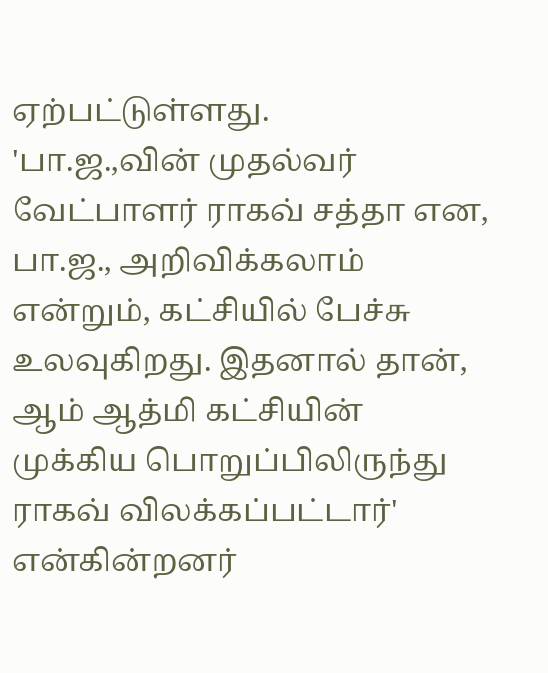ஏற்பட்டுள்ளது.
'பா.ஜ.,வின் முதல்வர் வேட்பாளர் ராகவ் சத்தா என, பா.ஜ., அறிவிக்கலாம் என்றும், கட்சியில் பேச்சு உலவுகிறது. இதனால் தான், ஆம் ஆத்மி கட்சியின் முக்கிய பொறுப்பிலிருந்து ராகவ் விலக்கப்பட்டார்' என்கின்றனர்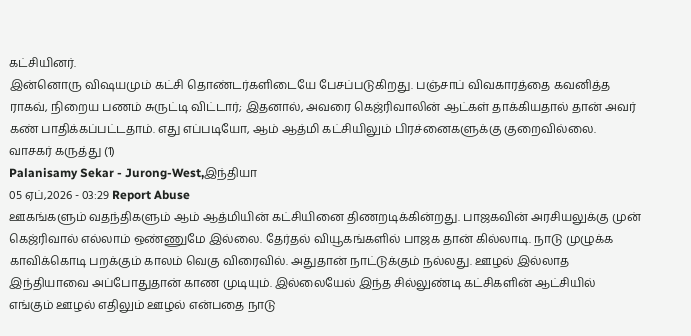கட்சியினர்.
இன்னொரு விஷயமும் கட்சி தொண்டர்களிடையே பேசப்படுகிறது. பஞ்சாப் விவகாரத்தை கவனித்த ராகவ், நிறைய பணம் சுருட்டி விட்டார்; இதனால், அவரை கெஜ்ரிவாலின் ஆட்கள் தாக்கியதால் தான் அவர் கண் பாதிக்கப்பட்டதாம். எது எப்படியோ, ஆம் ஆத்மி கட்சியிலும் பிரச்னைகளுக்கு குறைவில்லை.
வாசகர் கருத்து (1)
Palanisamy Sekar - Jurong-West,இந்தியா
05 ஏப்,2026 - 03:29 Report Abuse
ஊகங்களும் வதந்திகளும் ஆம் ஆத்மியின் கட்சியினை திணறடிக்கின்றது. பாஜகவின் அரசியலுக்கு முன் கெஜ்ரிவால் எல்லாம் ஒண்ணுமே இல்லை. தேர்தல் வியூகங்களில் பாஜக தான் கில்லாடி. நாடு முழுக்க காவிக்கொடி பறக்கும் காலம் வெகு விரைவில். அதுதான் நாட்டுக்கும் நல்லது. ஊழல் இல்லாத இந்தியாவை அப்போதுதான் காண முடியும். இல்லையேல் இந்த சில்லுண்டி கட்சிகளின் ஆட்சியில் எங்கும் ஊழல் எதிலும் ஊழல் என்பதை நாடு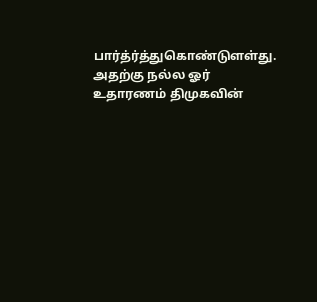பார்த்ர்த்துகொண்டுளள்து. அதற்கு நல்ல ஓர் உதாரணம் திமுகவின்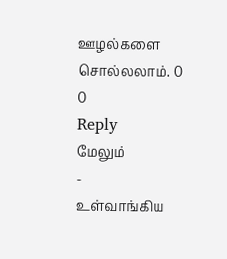ஊழல்களை சொல்லலாம். 0
0
Reply
மேலும்
-
உள்வாங்கிய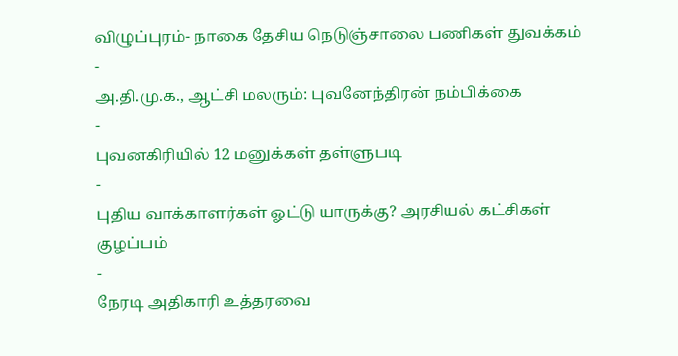விழுப்புரம்- நாகை தேசிய நெடுஞ்சாலை பணிகள் துவக்கம்
-
அ.தி.மு.க., ஆட்சி மலரும்: புவனேந்திரன் நம்பிக்கை
-
புவனகிரியில் 12 மனுக்கள் தள்ளுபடி
-
புதிய வாக்காளர்கள் ஓட்டு யாருக்கு? அரசியல் கட்சிகள் குழப்பம்
-
நேரடி அதிகாரி உத்தரவை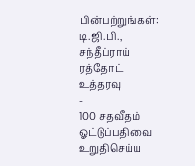பின்பற்றுங்கள்: டி.ஜி.பி., சந்தீப்ராய் ரத்தோட் உத்தரவு
-
100 சதவீதம் ஓட்டுப்பதிவை உறுதிசெய்ய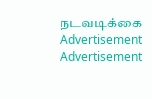நடவடிக்கை
Advertisement
Advertisement